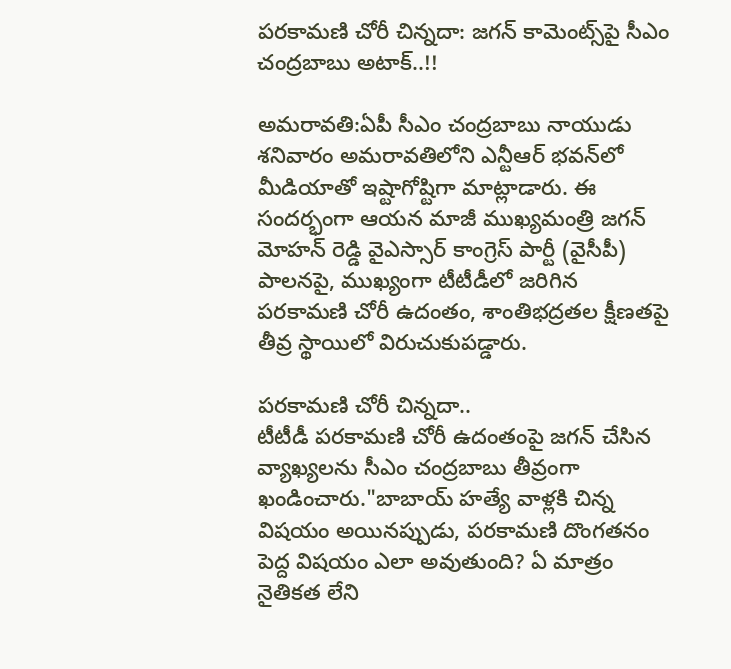పరకామణి చోరీ చిన్నదా: జగన్ కామెంట్స్‌పై సీఎం చంద్రబాబు అటాక్..!!

అమరావతి:ఏపీ సీఎం చంద్రబాబు నాయుడు శనివారం అమరావతిలోని ఎన్టీఆర్ భవన్‌లో మీడియాతో ఇష్టాగోష్టిగా మాట్లాడారు. ఈ సందర్భంగా ఆయన మాజీ ముఖ్యమంత్రి జగన్ మోహన్ రెడ్డి వైఎస్సార్ కాంగ్రెస్ పార్టీ (వైసీపీ) పాలనపై, ముఖ్యంగా టీటీడీలో జరిగిన పరకామణి చోరీ ఉదంతం, శాంతిభద్రతల క్షీణతపై తీవ్ర స్థాయిలో విరుచుకుపడ్డారు.

పరకామణి చోరీ చిన్నదా..
టీటీడీ పరకామణి చోరీ ఉదంతంపై జగన్ చేసిన వ్యాఖ్యలను సీఎం చంద్రబాబు తీవ్రంగా ఖండించారు."బాబాయ్ హత్యే వాళ్లకి చిన్న విషయం అయినప్పుడు, పరకామణి దొంగతనం పెద్ద విషయం ఎలా అవుతుంది? ఏ మాత్రం నైతికత లేని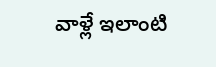వాళ్లే ఇలాంటి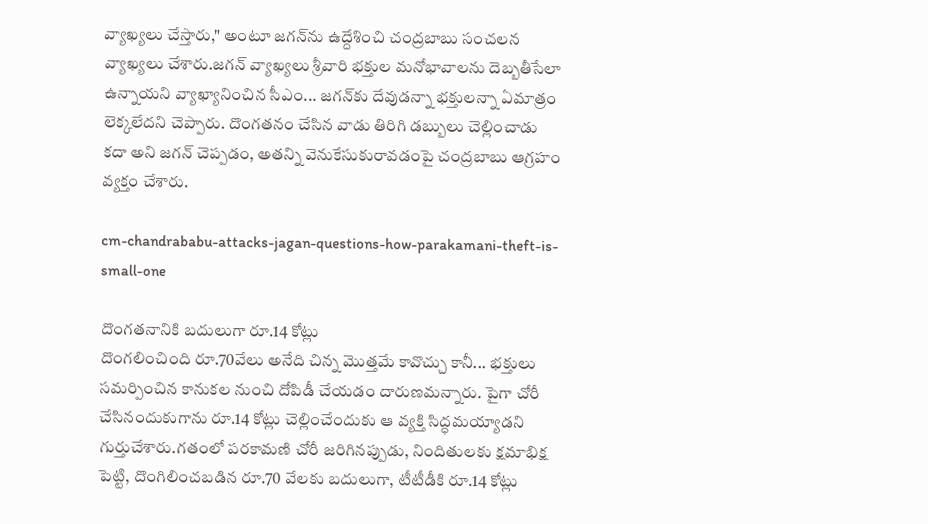వ్యాఖ్యలు చేస్తారు," అంటూ జగన్‌ను ఉద్దేశించి చంద్రబాబు సంచలన వ్యాఖ్యలు చేశారు.జగన్ వ్యాఖ్యలు శ్రీవారి భక్తుల మనోభావాలను దెబ్బతీసేలా ఉన్నాయని వ్యాఖ్యానించిన సీఎం... జగన్‌కు దేవుడన్నా భక్తులన్నా ఏమాత్రం లెక్కలేదని చెప్పారు. దొంగతనం చేసిన వాడు తిరిగి డబ్బులు చెల్లించాడు కదా అని జగన్ చెప్పడం, అతన్ని వెనుకేసుకురావడంపై చంద్రబాబు ఆగ్రహం వ్యక్తం చేశారు.

cm-chandrababu-attacks-jagan-questions-how-parakamani-theft-is-small-one

దొంగతనానికి బదులుగా రూ.14 కోట్లు
దొంగలించింది రూ.70వేలు అనేది చిన్న మొత్తమే కావొచ్చు కానీ... భక్తులు సమర్పించిన కానుకల నుంచి దోపిడీ చేయడం దారుణమన్నారు. పైగా చోరీ చేసినందుకుగాను రూ.14 కోట్లు చెల్లించేందుకు ఆ వ్యక్తి సిద్ధమయ్యాడని గుర్తుచేశారు.గతంలో పరకామణి చోరీ జరిగినప్పుడు, నిందితులకు క్షమాభిక్ష పెట్టి, దొంగిలించబడిన రూ.70 వేలకు బదులుగా, టీటీడీకి రూ.14 కోట్లు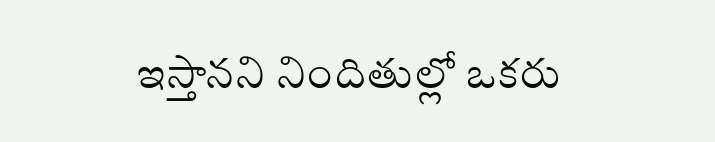ఇస్తానని నిందితుల్లో ఒకరు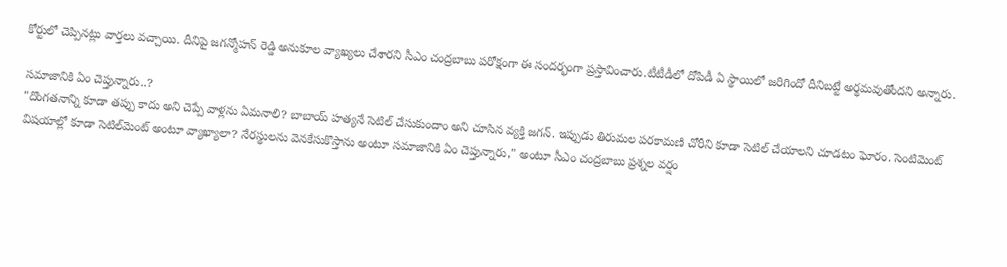కోర్టులో చెప్పినట్లు వార్తలు వచ్చాయి. దీనిపై జగన్మోహన్ రెడ్డి అనుకూల వ్యాఖ్యలు చేశారని సీఎం చంద్రబాబు పరోక్షంగా ఈ సందర్భంగా ప్రస్తావించారు.టీటీడీలో దోపిడీ ఏ స్థాయిలో జరిగిందో దీనిబట్టే అర్థమవుతోందని అన్నారు.

సమాజానికి ఏం చెప్తున్నారు..?
"దొంగతనాన్ని కూడా తప్పు కాదు అని చెప్పే వాళ్లను ఏమనాలి? బాబాయ్ హత్యనే సెటిల్ చేసుకుందాం అని చూసిన వ్యక్తి జగన్. ఇప్పుడు తిరుమల పరకామణి చోరీని కూడా సెటిల్ చేయాలని చూడటం ఘోరం. సెంటిమెంట్ విషయాల్లో కూడా సెటిల్‌మెంట్ అంటూ వ్యాఖ్యాలా? నేరస్థులను వెనకేసుకొస్తాను అంటూ సమాజానికి ఏం చెప్తున్నారు," అంటూ సీఎం చంద్రబాబు ప్రశ్నల వర్షం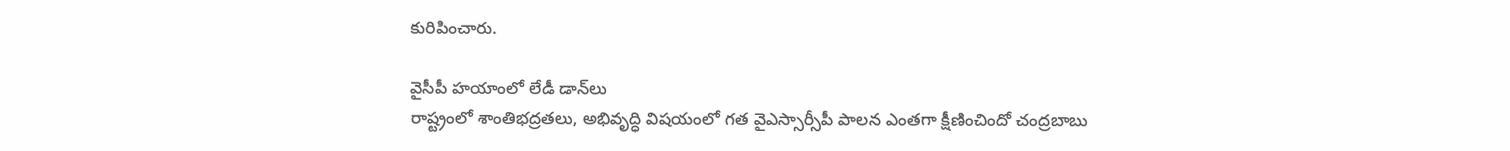కురిపించారు.

వైసీపీ హయాంలో లేడీ డాన్‌లు
రాష్ట్రంలో శాంతిభద్రతలు, అభివృద్ధి విషయంలో గత వైఎస్సార్సీపీ పాలన ఎంతగా క్షీణించిందో చంద్రబాబు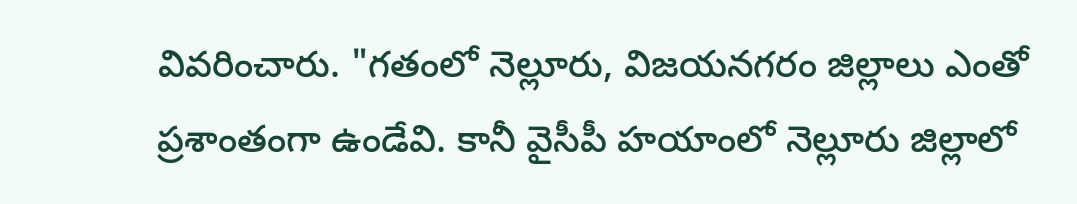వివరించారు. "గతంలో నెల్లూరు, విజయనగరం జిల్లాలు ఎంతో ప్రశాంతంగా ఉండేవి. కానీ వైసీపీ హయాంలో నెల్లూరు జిల్లాలో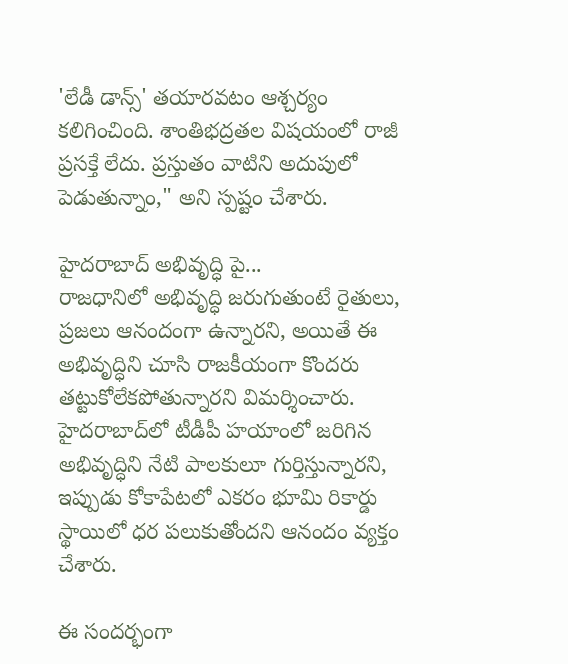'లేడీ డాన్స్' తయారవటం ఆశ్చర్యం కలిగించింది. శాంతిభద్రతల విషయంలో రాజీ ప్రసక్తే లేదు. ప్రస్తుతం వాటిని అదుపులో పెడుతున్నాం," అని స్పష్టం చేశారు.

హైదరాబాద్‌ అభివృద్ధి పై...
రాజధానిలో అభివృద్ధి జరుగుతుంటే రైతులు, ప్రజలు ఆనందంగా ఉన్నారని, అయితే ఈ అభివృద్ధిని చూసి రాజకీయంగా కొందరు తట్టుకోలేకపోతున్నారని విమర్శించారు. హైదరాబాద్‌లో టీడీపీ హయాంలో జరిగిన అభివృద్ధిని నేటి పాలకులూ గుర్తిస్తున్నారని, ఇప్పుడు కోకాపేటలో ఎకరం భూమి రికార్డు స్థాయిలో ధర పలుకుతోందని ఆనందం వ్యక్తం చేశారు.

ఈ సందర్భంగా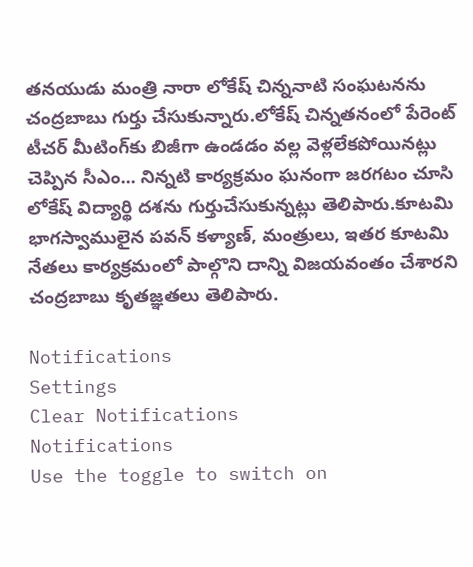తనయుడు మంత్రి నారా లోకేష్ చిన్ననాటి సంఘటనను చంద్రబాబు గుర్తు చేసుకున్నారు.లోకేష్ చిన్నతనంలో పేరెంట్ టీచర్ మీటింగ్‍కు బిజీగా ఉండడం వల్ల వెళ్లలేకపోయినట్లు చెప్పిన సీఎం... నిన్నటి కార్యక్రమం ఘనంగా జరగటం చూసి లోకేష్ విద్యార్థి దశను గుర్తుచేసుకున్నట్లు తెలిపారు.కూటమి భాగస్వాములైన పవన్ కళ్యాణ్, మంత్రులు, ఇతర కూటమి నేతలు కార్యక్రమంలో పాల్గొని దాన్ని విజయవంతం చేశారని చంద్రబాబు కృతజ్ఞతలు తెలిపారు.

Notifications
Settings
Clear Notifications
Notifications
Use the toggle to switch on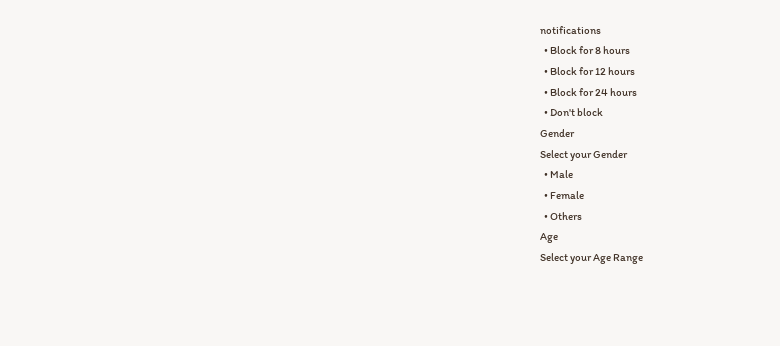notifications
  • Block for 8 hours
  • Block for 12 hours
  • Block for 24 hours
  • Don't block
Gender
Select your Gender
  • Male
  • Female
  • Others
Age
Select your Age Range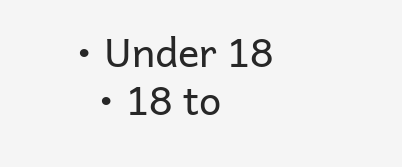• Under 18
  • 18 to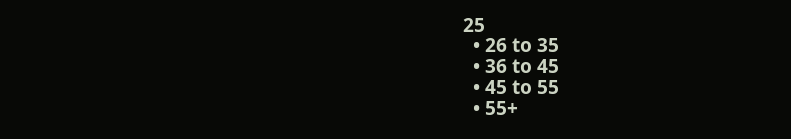25
  • 26 to 35
  • 36 to 45
  • 45 to 55
  • 55+